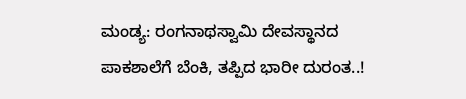ಮಂಡ್ಯ: ರಂಗನಾಥಸ್ವಾಮಿ ದೇವಸ್ಥಾನದ ಪಾಕಶಾಲೆಗೆ ಬೆಂಕಿ, ತಪ್ಪಿದ ಭಾರೀ ದುರಂತ..!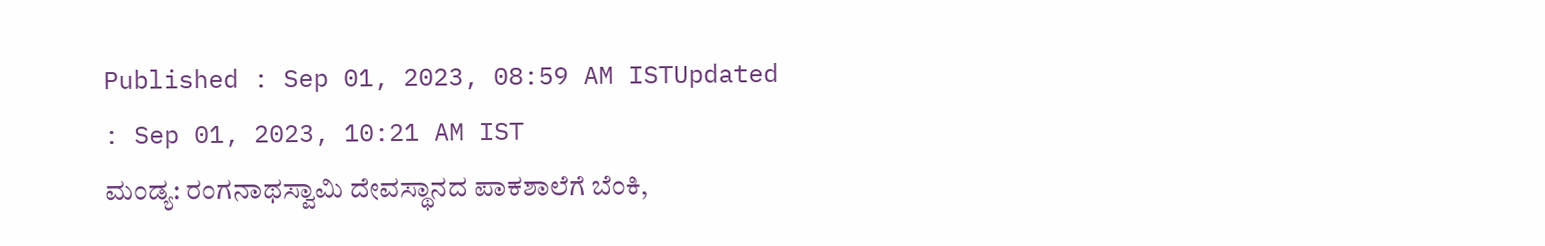Published : Sep 01, 2023, 08:59 AM ISTUpdated : Sep 01, 2023, 10:21 AM IST
ಮಂಡ್ಯ: ರಂಗನಾಥಸ್ವಾಮಿ ದೇವಸ್ಥಾನದ ಪಾಕಶಾಲೆಗೆ ಬೆಂಕಿ,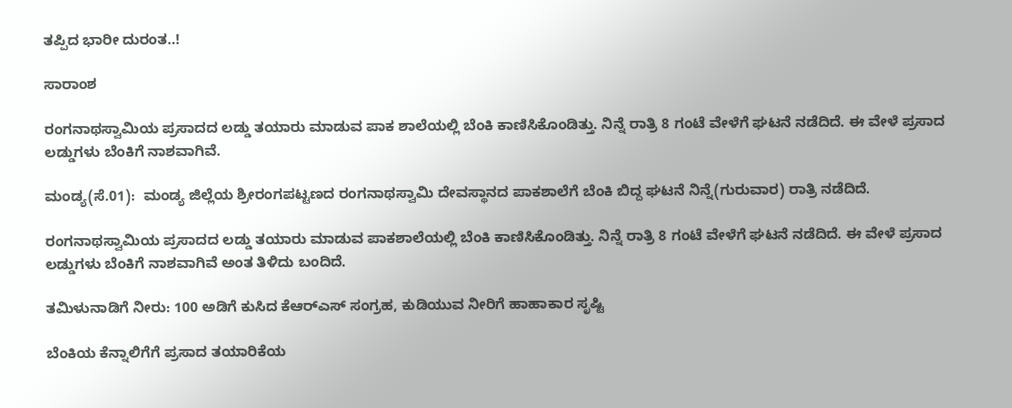ತಪ್ಪಿದ ಭಾರೀ ದುರಂತ..!

ಸಾರಾಂಶ

ರಂಗನಾಥಸ್ವಾಮಿಯ ಪ್ರಸಾದದ ಲಡ್ಡು ತಯಾರು ಮಾಡುವ ಪಾಕ ಶಾಲೆಯಲ್ಲಿ ಬೆಂಕಿ ಕಾಣಿಸಿಕೊಂಡಿತ್ತು. ನಿನ್ನೆ ರಾತ್ರಿ 8 ಗಂಟೆ ವೇಳೆಗೆ ಘಟನೆ ನಡೆದಿದೆ. ಈ ವೇಳೆ ಪ್ರಸಾದ ಲಡ್ಡುಗಳು ಬೆಂಕಿಗೆ ನಾಶವಾಗಿವೆ.

ಮಂಡ್ಯ(ಸೆ.01):  ಮಂಡ್ಯ ಜಿಲ್ಲೆಯ ಶ್ರೀರಂಗಪಟ್ಟಣದ ರಂಗನಾಥಸ್ವಾಮಿ ದೇವಸ್ಥಾನದ ಪಾಕಶಾಲೆಗೆ ಬೆಂಕಿ ಬಿದ್ದ ಘಟನೆ ನಿನ್ನೆ(ಗುರುವಾರ) ರಾತ್ರಿ ನಡೆದಿದೆ.

ರಂಗನಾಥಸ್ವಾಮಿಯ ಪ್ರಸಾದದ ಲಡ್ಡು ತಯಾರು ಮಾಡುವ ಪಾಕಶಾಲೆಯಲ್ಲಿ ಬೆಂಕಿ ಕಾಣಿಸಿಕೊಂಡಿತ್ತು. ನಿನ್ನೆ ರಾತ್ರಿ 8 ಗಂಟೆ ವೇಳೆಗೆ ಘಟನೆ ನಡೆದಿದೆ. ಈ ವೇಳೆ ಪ್ರಸಾದ ಲಡ್ಡುಗಳು ಬೆಂಕಿಗೆ ನಾಶವಾಗಿವೆ ಅಂತ ತಿಳಿದು ಬಂದಿದೆ.

ತಮಿಳುನಾಡಿಗೆ ನೀರು: 100 ಅಡಿಗೆ ಕುಸಿದ ಕೆಆರ್‌ಎಸ್‌ ಸಂಗ್ರಹ, ಕುಡಿಯುವ ನೀರಿಗೆ ಹಾಹಾಕಾರ ಸೃಷ್ಟಿ

ಬೆಂಕಿಯ ಕೆನ್ನಾಲಿಗೆಗೆ ಪ್ರಸಾದ ತಯಾರಿಕೆಯ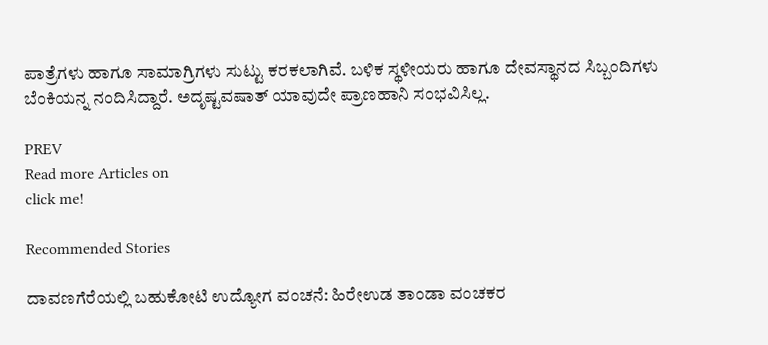ಪಾತ್ರೆಗಳು ಹಾಗೂ ಸಾಮಾಗ್ರಿಗಳು ಸುಟ್ಟು ಕರಕಲಾಗಿವೆ. ಬಳಿಕ ಸ್ಥಳೀಯರು ಹಾಗೂ ದೇವಸ್ಥಾನದ ಸಿಬ್ಬಂದಿಗಳು ಬೆಂಕಿಯನ್ನ ನಂದಿಸಿದ್ದಾರೆ. ಅದೃಷ್ಟವಷಾತ್‌ ಯಾವುದೇ ಪ್ರಾಣಹಾನಿ ಸಂಭವಿಸಿಲ್ಲ.

PREV
Read more Articles on
click me!

Recommended Stories

ದಾವಣಗೆರೆಯಲ್ಲಿ ಬಹುಕೋಟಿ ಉದ್ಯೋಗ ವಂಚನೆ: ಹಿರೇಉಡ ತಾಂಡಾ ವಂಚಕರ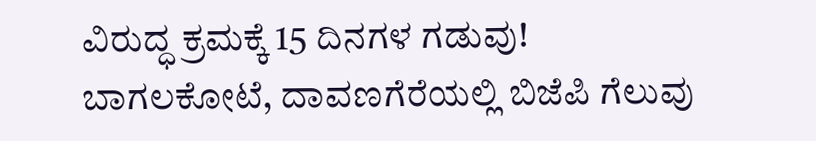ವಿರುದ್ಧ ಕ್ರಮಕ್ಕೆ 15 ದಿನಗಳ ಗಡುವು!
ಬಾಗಲಕೋಟೆ, ದಾವಣಗೆರೆಯಲ್ಲಿ ಬಿಜೆಪಿ ಗೆಲುವು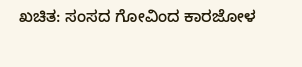ಖಚಿತ: ಸಂಸದ ಗೋವಿಂದ ಕಾರಜೋಳ